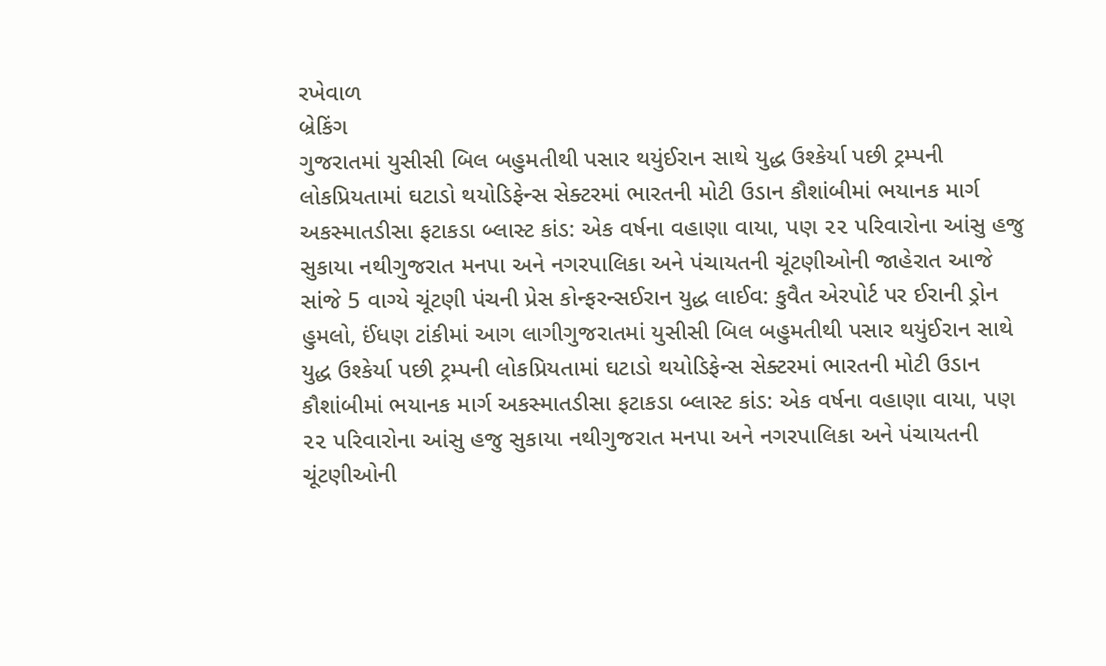રખેવાળ
બ્રેકિંગ
ગુજરાતમાં યુસીસી બિલ બહુમતીથી પસાર થયુંઈરાન સાથે યુદ્ધ ઉશ્કેર્યા પછી ટ્રમ્પની લોકપ્રિયતામાં ઘટાડો થયોડિફેન્સ સેક્ટરમાં ભારતની મોટી ઉડાન કૌશાંબીમાં ભયાનક માર્ગ અકસ્માતડીસા ફટાકડા બ્લાસ્ટ કાંડ: એક વર્ષના વહાણા વાયા, પણ ૨૨ પરિવારોના આંસુ હજુ સુકાયા નથીગુજરાત મનપા અને નગરપાલિકા અને પંચાયતની ચૂંટણીઓની જાહેરાત આજે સાંજે 5 વાગ્યે ચૂંટણી પંચની પ્રેસ કોન્ફરન્સઈરાન યુદ્ધ લાઈવ: કુવૈત એરપોર્ટ પર ઈરાની ડ્રોન હુમલો, ઈંધણ ટાંકીમાં આગ લાગીગુજરાતમાં યુસીસી બિલ બહુમતીથી પસાર થયુંઈરાન સાથે યુદ્ધ ઉશ્કેર્યા પછી ટ્રમ્પની લોકપ્રિયતામાં ઘટાડો થયોડિફેન્સ સેક્ટરમાં ભારતની મોટી ઉડાન કૌશાંબીમાં ભયાનક માર્ગ અકસ્માતડીસા ફટાકડા બ્લાસ્ટ કાંડ: એક વર્ષના વહાણા વાયા, પણ ૨૨ પરિવારોના આંસુ હજુ સુકાયા નથીગુજરાત મનપા અને નગરપાલિકા અને પંચાયતની ચૂંટણીઓની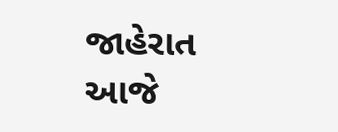જાહેરાત આજે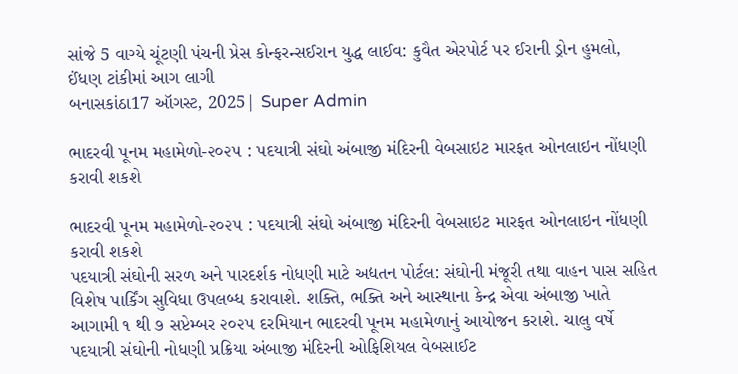સાંજે 5 વાગ્યે ચૂંટણી પંચની પ્રેસ કોન્ફરન્સઈરાન યુદ્ધ લાઈવ: કુવૈત એરપોર્ટ પર ઈરાની ડ્રોન હુમલો, ઈંધણ ટાંકીમાં આગ લાગી
બનાસકાંઠા17 ઑગસ્ટ, 2025| Super Admin

ભાદરવી પૂનમ મહામેળો-૨૦૨૫ : પદયાત્રી સંઘો અંબાજી મંદિરની વેબસાઇટ મારફત ઓનલાઇન નોંધણી કરાવી શકશે

ભાદરવી પૂનમ મહામેળો-૨૦૨૫ : પદયાત્રી સંઘો અંબાજી મંદિરની વેબસાઇટ મારફત ઓનલાઇન નોંધણી કરાવી શકશે
પદયાત્રી સંઘોની સરળ અને પારદર્શક નોધણી માટે અદ્યતન પોર્ટલ: સંઘોની મંજૂરી તથા વાહન પાસ સહિત વિશેષ પાર્કિંગ સુવિધા ઉપલબ્ધ કરાવાશે. શક્તિ, ભક્તિ અને આસ્થાના કેન્દ્ર એવા અંબાજી ખાતે આગામી ૧ થી ૭ સપ્ટેમ્બર ૨૦૨૫ દરમિયાન ભાદરવી પૂનમ મહામેળાનું આયોજન કરાશે. ચાલુ વર્ષે પદયાત્રી સંઘોની નોધણી પ્રક્રિયા અંબાજી મંદિરની ઓફિશિયલ વેબસાઈટ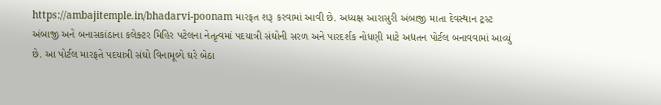https://ambajitemple.in/bhadarvi-poonam મારફત શરૂ કરવામાં આવી છે. અધ્યક્ષ આરાસુરી અંબાજી માતા દેવસ્થાન ટ્રસ્ટ અંબાજી અને બનાસકાંઠાના કલેક્ટર મિહિર પટેલના નેતૃત્વમાં પદયાત્રી સંઘોની સરળ અને પારદર્શક નોધણી માટે અદ્યતન પોર્ટલ બનાવવામાં આવ્યું છે. આ પોર્ટલ મારફતે પદયાત્રી સંઘો વિનામૂલ્યે ઘરે બેઠા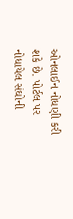ઓનલાઈન નોધણી કરી શકે છે. પોર્ટલ પર નોધાયેલ સંઘોની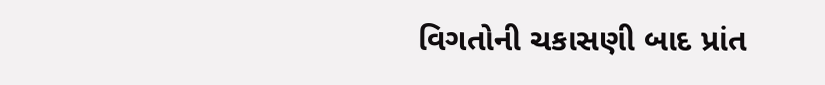વિગતોની ચકાસણી બાદ પ્રાંત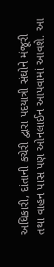અધિકારી, દાંતાની કચેરી દ્વારા પદયાત્રી સંઘોને મંજૂરી તથા વાહન પાસ પણ ઓનલાઈન આપવામાં આવશે. આ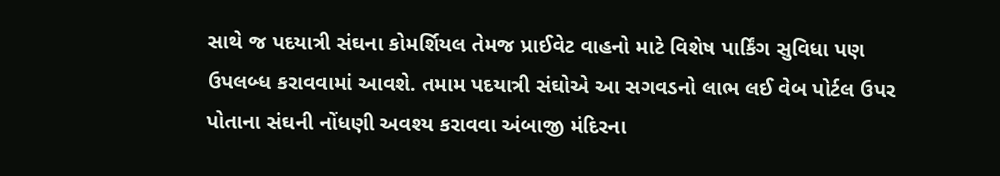સાથે જ પદયાત્રી સંઘના કોમર્શિયલ તેમજ પ્રાઈવેટ વાહનો માટે વિશેષ પાર્કિંગ સુવિધા પણ ઉપલબ્ધ કરાવવામાં આવશે. તમામ પદયાત્રી સંઘોએ આ સગવડનો લાભ લઈ વેબ પોર્ટલ ઉપર પોતાના સંઘની નોંધણી અવશ્ય કરાવવા અંબાજી મંદિરના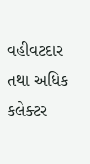વહીવટદાર તથા અધિક કલેક્ટર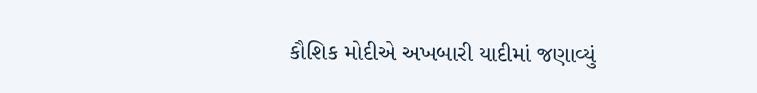કૌશિક મોદીએ અખબારી યાદીમાં જણાવ્યું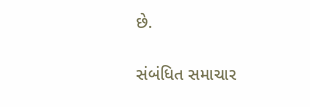છે.

સંબંધિત સમાચાર